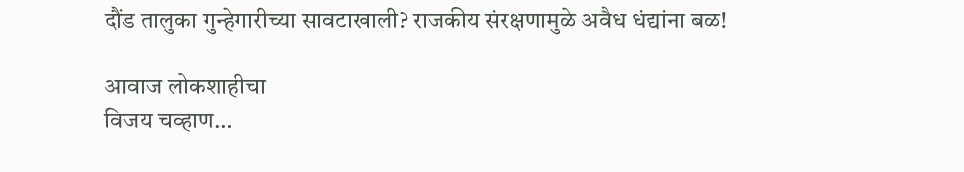दौंड तालुका गुन्हेगारीच्या सावटाखाली? राजकीय संरक्षणामुळे अवैध धंद्यांना बळ!

आवाज लोकशाहीचा
विजय चव्हाण…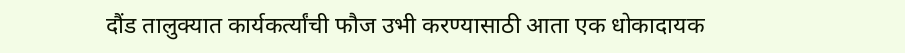दौंड तालुक्यात कार्यकर्त्यांची फौज उभी करण्यासाठी आता एक धोकादायक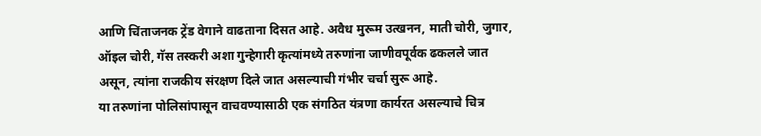आणि चिंताजनक ट्रेंड वेगाने वाढताना दिसत आहे. अवैध मुरूम उत्खनन, माती चोरी, जुगार, ऑइल चोरी, गॅस तस्करी अशा गुन्हेगारी कृत्यांमध्ये तरुणांना जाणीवपूर्वक ढकलले जात असून, त्यांना राजकीय संरक्षण दिले जात असल्याची गंभीर चर्चा सुरू आहे.
या तरुणांना पोलिसांपासून वाचवण्यासाठी एक संगठित यंत्रणा कार्यरत असल्याचे चित्र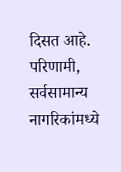दिसत आहे. परिणामी, सर्वसामान्य नागरिकांमध्ये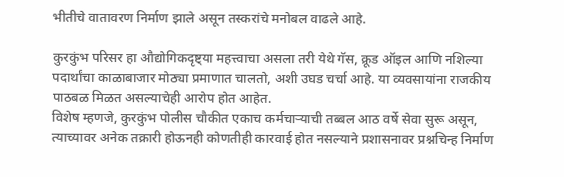भीतीचे वातावरण निर्माण झाले असून तस्करांचे मनोबल वाढले आहे.

कुरकुंभ परिसर हा औद्योगिकदृष्ट्या महत्त्वाचा असला तरी येथे गॅस, क्रूड ऑइल आणि नशिल्या पदार्थांचा काळाबाजार मोठ्या प्रमाणात चालतो, अशी उघड चर्चा आहे. या व्यवसायांना राजकीय पाठबळ मिळत असल्याचेही आरोप होत आहेत.
विशेष म्हणजे, कुरकुंभ पोलीस चौकीत एकाच कर्मचाऱ्याची तब्बल आठ वर्षे सेवा सुरू असून, त्याच्यावर अनेक तक्रारी होऊनही कोणतीही कारवाई होत नसल्याने प्रशासनावर प्रश्नचिन्ह निर्माण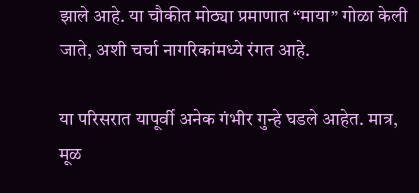झाले आहे. या चौकीत मोठ्या प्रमाणात “माया” गोळा केली जाते, अशी चर्चा नागरिकांमध्ये रंगत आहे.

या परिसरात यापूर्वी अनेक गंभीर गुन्हे घडले आहेत. मात्र, मूळ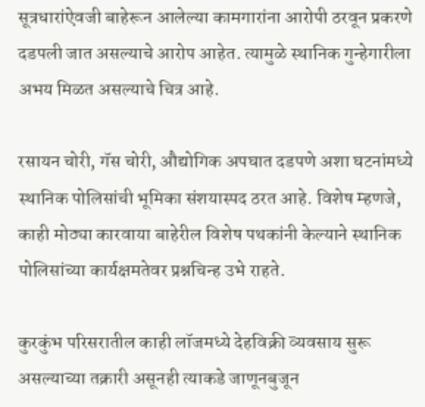सूत्रधारांऐवजी बाहेरून आलेल्या कामगारांना आरोपी ठरवून प्रकरणे दडपली जात असल्याचे आरोप आहेत. त्यामुळे स्थानिक गुन्हेगारीला अभय मिळत असल्याचे चित्र आहे.

रसायन चोरी, गॅस चोरी, औद्योगिक अपघात दडपणे अशा घटनांमध्ये स्थानिक पोलिसांची भूमिका संशयास्पद ठरत आहे. विशेष म्हणजे, काही मोठ्या कारवाया बाहेरील विशेष पथकांनी केल्याने स्थानिक पोलिसांच्या कार्यक्षमतेवर प्रश्नचिन्ह उभे राहते.

कुरकुंभ परिसरातील काही लॉजमध्ये देहविक्री व्यवसाय सुरू असल्याच्या तक्रारी असूनही त्याकडे जाणूनबुजून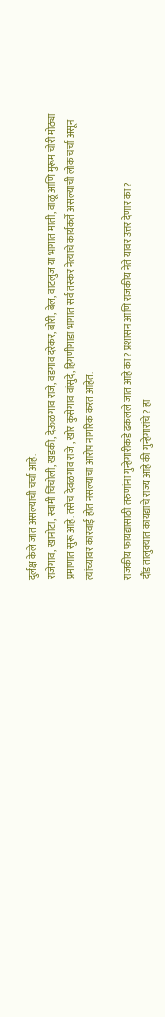दुर्लक्ष केले जात असल्याची चर्चा आहे.
राजेगाव, खानोटा, स्वामी चिंचोली, खडकी, देऊळगाव राजे, वडगाव दरेकर, बोरी, बेल, वाटलुज या भागात माती, वाळू आणि मुरूम चोरी मोठ्या प्रमाणात सुरू आहे. तसेच देवळगाव राजे , खोर कुसेगाव वांसुदे, हिगणीगाडा भागात सर्व तस्कर नेत्याचे कार्यकर्ते असल्याची लोक चर्चा असून त्यांच्यावर कारवाई होत नसल्याचा आरोप नागरिक करत आहेत.

राजकीय फायद्यासाठी तरुणांना गुन्हेगारीकडे ढकलले जात आहे का? प्रशासन आणि राजकीय नेते यावर उत्तर देणार का?
दौंड तालुक्यात कायद्याचे राज्य आहे की गुन्हेगारांचे? हा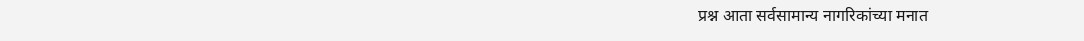प्रश्न आता सर्वसामान्य नागरिकांच्या मनात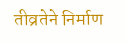तीव्रतेने निर्माण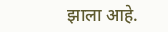झाला आहे.